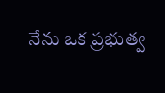నేను ఒక ప్రభుత్వ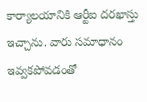కార్యాలయానికి ఆర్టీఐ దరఖాస్తు ఇచ్చాను. వారు సమాధానం ఇవ్వకపోవడంతో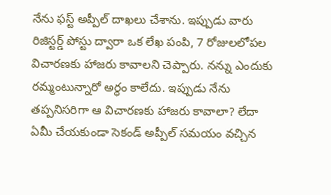నేను ఫస్ట్ అప్పీల్ దాఖలు చేశాను. ఇప్పుడు వారు రిజిస్టర్డ్ పోస్టు ద్వారా ఒక లేఖ పంపి, 7 రోజులలోపల విచారణకు హాజరు కావాలని చెప్పారు. నన్ను ఎందుకు రమ్మంటున్నారో అర్థం కాలేదు. ఇప్పుడు నేను తప్పనిసరిగా ఆ విచారణకు హాజరు కావాలా? లేదా ఏమీ చేయకుండా సెకండ్ అప్పీల్ సమయం వచ్చిన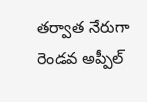తర్వాత నేరుగా రెండవ అప్పీల్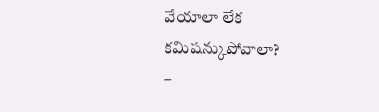వేయాలా లేక కమిషన్కుపోవాలా?
–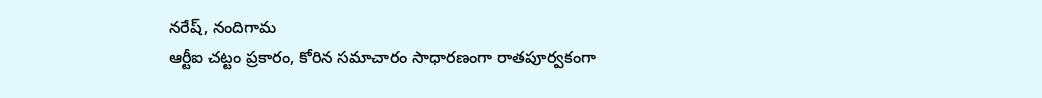నరేష్, నందిగామ
ఆర్టీఐ చట్టం ప్రకారం, కోరిన సమాచారం సాధారణంగా రాతపూర్వకంగా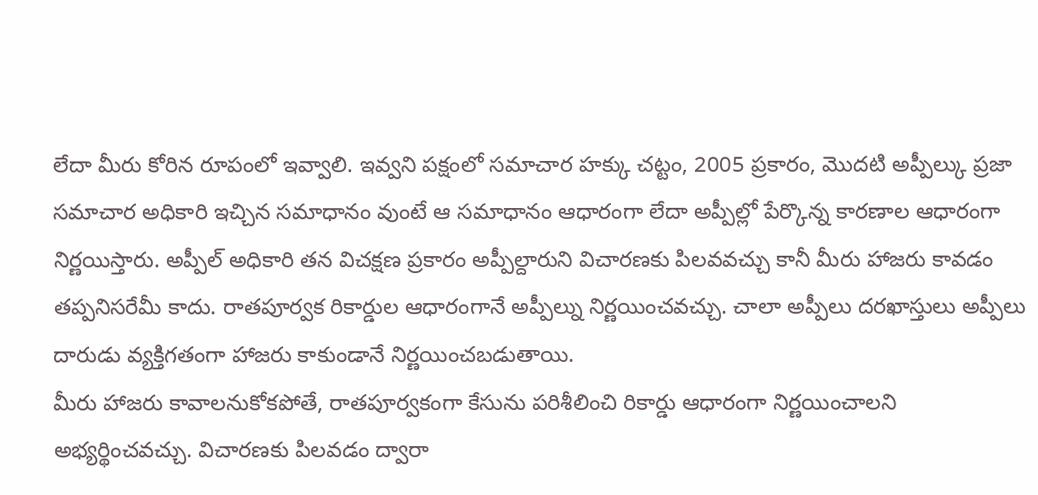లేదా మీరు కోరిన రూపంలో ఇవ్వాలి. ఇవ్వని పక్షంలో సమాచార హక్కు చట్టం, 2005 ప్రకారం, మొదటి అప్పీల్కు ప్రజా సమాచార అధికారి ఇచ్చిన సమాధానం వుంటే ఆ సమాధానం ఆధారంగా లేదా అప్పీల్లో పేర్కొన్న కారణాల ఆధారంగా నిర్ణయిస్తారు. అప్పీల్ అధికారి తన విచక్షణ ప్రకారం అప్పీల్దారుని విచారణకు పిలవవచ్చు కానీ మీరు హాజరు కావడం తప్పనిసరేమీ కాదు. రాతపూర్వక రికార్డుల ఆధారంగానే అప్పీల్ను నిర్ణయించవచ్చు. చాలా అప్పీలు దరఖాస్తులు అప్పీలు దారుడు వ్యక్తిగతంగా హాజరు కాకుండానే నిర్ణయించబడుతాయి.
మీరు హాజరు కావాలనుకోకపోతే, రాతపూర్వకంగా కేసును పరిశీలించి రికార్డు ఆధారంగా నిర్ణయించాలని అభ్యర్థించవచ్చు. విచారణకు పిలవడం ద్వారా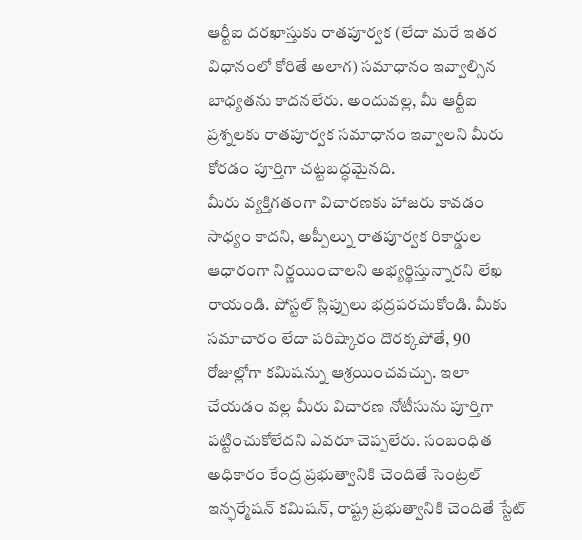ఆర్టీఐ దరఖాస్తుకు రాతపూర్వక (లేదా మరే ఇతర విధానంలో కోరితే అలాగ) సమాధానం ఇవ్వాల్సిన బాధ్యతను కాదనలేరు. అందువల్ల, మీ ఆర్టీఐ ప్రశ్నలకు రాతపూర్వక సమాధానం ఇవ్వాలని మీరు కోరడం పూర్తిగా చట్టబద్ధమైనది.
మీరు వ్యక్తిగతంగా విచారణకు హాజరు కావడం సాధ్యం కాదని, అప్పీల్ను రాతపూర్వక రికార్డుల ఆధారంగా నిర్ణయించాలని అభ్యర్థిస్తున్నారని లేఖ రాయండి. పోస్టల్ స్లిప్పులు భద్రపరచుకోండి. మీకు సమాచారం లేదా పరిష్కారం దొరక్కపోతే, 90 రోజుల్లోగా కమిషన్ను ఆశ్రయించవచ్చు. ఇలా చేయడం వల్ల మీరు విచారణ నోటీసును పూర్తిగా పట్టించుకోలేదని ఎవరూ చెప్పలేరు. సంబంధిత అధికారం కేంద్ర ప్రభుత్వానికి చెందితే సెంట్రల్ ఇన్ఫర్మేషన్ కమిషన్, రాష్ట్ర ప్రభుత్వానికి చెందితే స్టేట్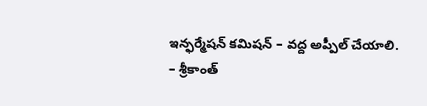ఇన్ఫర్మేషన్ కమిషన్ – వద్ద అప్పీల్ చేయాలి.
– శ్రీకాంత్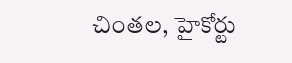చింతల, హైకోర్టు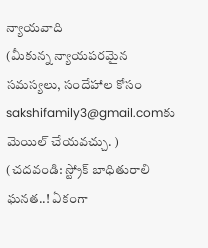న్యాయవాది
(మీకున్న న్యాయపరమైన సమస్యలు, సందేహాల కోసం sakshifamily3@gmail.comకు మెయిల్ చేయవచ్చు. )
(చదవండి: స్ట్రోక్ బాధితురాలి ఘనత..! ఏకంగా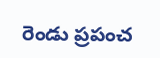రెండు ప్రపంచ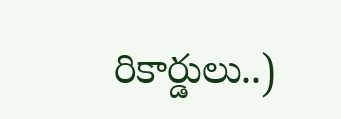రికార్డులు..)